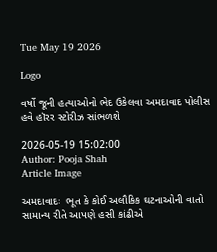Tue May 19 2026

Logo

વર્ષો જૂની હત્યાઓનો ભેદ ઉકેલવા અમદાવાદ પોલીસ હવે હૉરર સ્ટોરીઝ સાંભળશે

2026-05-19 15:02:00
Author: Pooja Shah
Article Image

અમદાવાદઃ  ભૂત કે કોઈ અલૌકિક ઘટનાઓની વાતો સામાન્ય રીતે આપણે હસી કાંઢીએ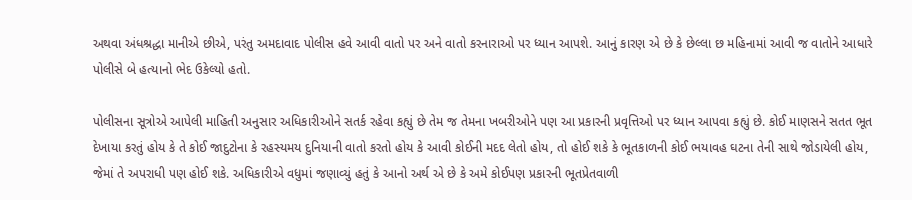અથવા અંધશ્રદ્ધા માનીએ છીએ, પરંતુ અમદાવાદ પોલીસ હવે આવી વાતો પર અને વાતો કરનારાઓ પર ધ્યાન આપશે. આનું કારણ એ છે કે છેલ્લા છ મહિનામાં આવી જ વાતોને આધારે પોલીસે બે હત્યાનો ભેદ ઉકેલ્યો હતો.

પોલીસના સૂત્રોએ આપેલી માહિતી અનુસાર અધિકારીઓને સતર્ક રહેવા કહ્યું છે તેમ જ તેમના ખબરીઓને પણ આ પ્રકારની પ્રવૃત્તિઓ પર ધ્યાન આપવા કહ્યું છે. કોઈ માણસને સતત ભૂત દેખાયા કરતું હોય કે તે કોઈ જાદુટોના કે રહસ્યમય દુનિયાની વાતો કરતો હોય કે આવી કોઈની મદદ લેતો હોય, તો હોઈ શકે કે ભૂતકાળની કોઈ ભયાવહ ઘટના તેની સાથે જોડાયેલી હોય, જેમાં તે અપરાધી પણ હોઈ શકે. અધિકારીએ વધુમાં જણાવ્યું હતું કે આનો અર્થ એ છે કે અમે કોઈપણ પ્રકારની ભૂતપ્રેતવાળી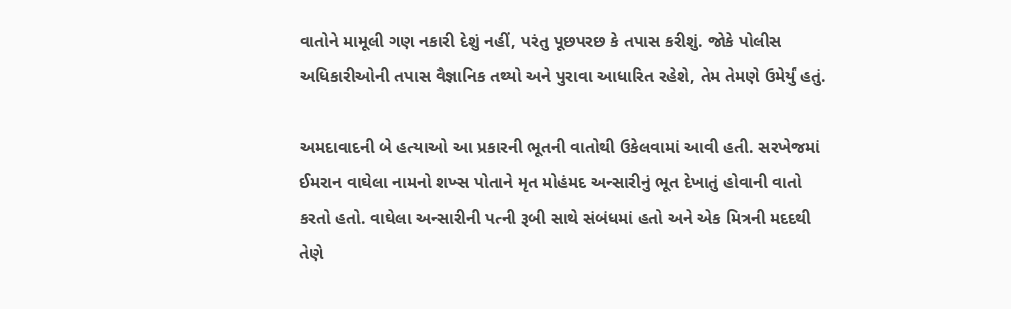વાતોને મામૂલી ગણ નકારી દેશું નહીં, પરંતુ પૂછપરછ કે તપાસ કરીશું. જોકે પોલીસ અધિકારીઓની તપાસ વૈજ્ઞાનિક તથ્યો અને પુરાવા આધારિત રહેશે, તેમ તેમણે ઉમેર્યું હતું.

અમદાવાદની બે હત્યાઓ આ પ્રકારની ભૂતની વાતોથી ઉકેલવામાં આવી હતી. સરખેજમાં ઈમરાન વાઘેલા નામનો શખ્સ પોતાને મૃત મોહંમદ અન્સારીનું ભૂત દેખાતું હોવાની વાતો કરતો હતો. વાઘેલા અન્સારીની પત્ની રૂબી સાથે સંબંધમાં હતો અને એક મિત્રની મદદથી તેણે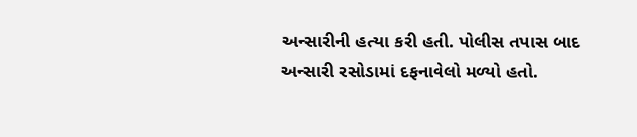અન્સારીની હત્યા કરી હતી. પોલીસ તપાસ બાદ અન્સારી રસોડામાં દફનાવેલો મળ્યો હતો.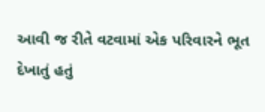આવી જ રીતે વટવામાં એક પરિવારને ભૂત દેખાતું હતું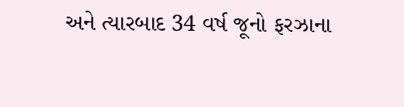અને ત્યારબાદ 34 વર્ષ જૂનો ફરઝાના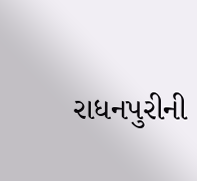રાધનપુરીની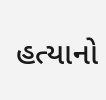હત્યાનો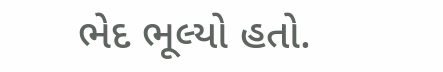ભેદ ભૂલ્યો હતો.